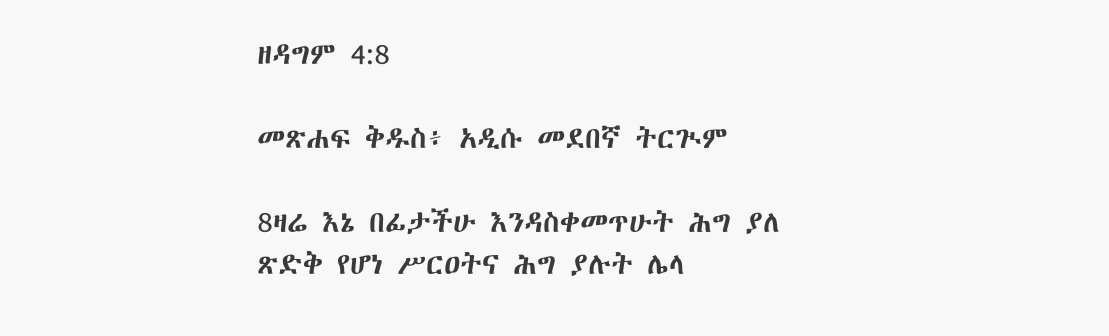ዘዳግም 4:8

መጽሐፍ ቅዱስ፥ አዲሱ መደበኛ ትርጒም

8ዛሬ እኔ በፊታችሁ እንዳስቀመጥሁት ሕግ ያለ ጽድቅ የሆነ ሥርዐትና ሕግ ያሉት ሌላ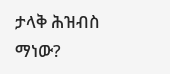ታላቅ ሕዝብስ ማነው?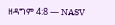ዘዳግም 4:8 — NASV